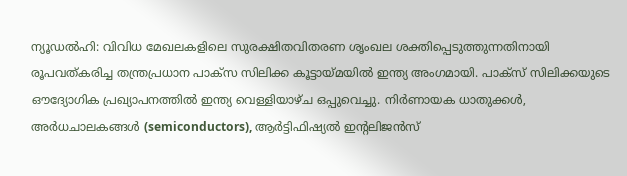ന്യൂഡൽഹി: വിവിധ മേഖലകളിലെ സുരക്ഷിതവിതരണ ശൃംഖല ശക്തിപ്പെടുത്തുന്നതിനായി രൂപവത്കരിച്ച തന്ത്രപ്രധാന പാക്സ സിലിക്ക കൂട്ടായ്മയിൽ ഇന്ത്യ അംഗമായി. പാക്സ് സിലിക്കയുടെ ഔദ്യോഗിക പ്രഖ്യാപനത്തിൽ ഇന്ത്യ വെള്ളിയാഴ്ച ഒപ്പുവെച്ചു. നിർണായക ധാതുക്കൾ, അർധചാലകങ്ങൾ (semiconductors), ആർട്ടിഫിഷ്യൽ ഇന്റലിജൻസ്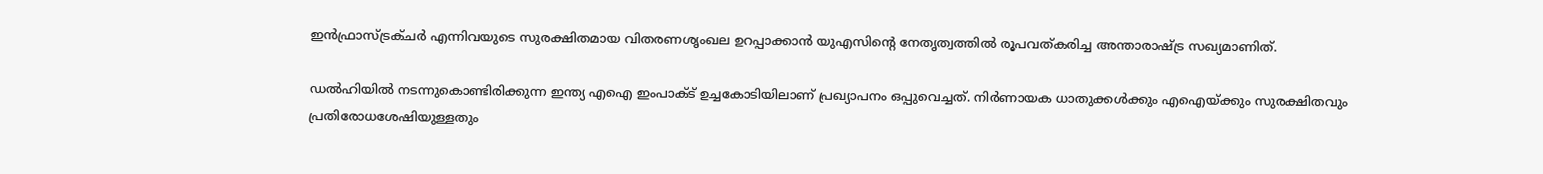ഇൻഫ്രാസ്ട്രക്ചർ എന്നിവയുടെ സുരക്ഷിതമായ വിതരണശൃംഖല ഉറപ്പാക്കാൻ യുഎസിന്റെ നേതൃത്വത്തിൽ രൂപവത്കരിച്ച അന്താരാഷ്ട്ര സഖ്യമാണിത്.

ഡൽഹിയിൽ നടന്നുകൊണ്ടിരിക്കുന്ന ഇന്ത്യ എഐ ഇംപാക്ട് ഉച്ചകോടിയിലാണ് പ്രഖ്യാപനം ഒപ്പുവെച്ചത്. നിർണായക ധാതുക്കൾക്കും എഐയ്ക്കും സുരക്ഷിതവും പ്രതിരോധശേഷിയുള്ളതും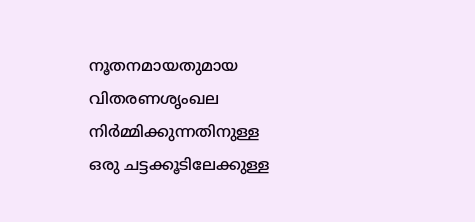നൂതനമായതുമായ വിതരണശൃംഖല നിർമ്മിക്കുന്നതിനുള്ള ഒരു ചട്ടക്കൂടിലേക്കുള്ള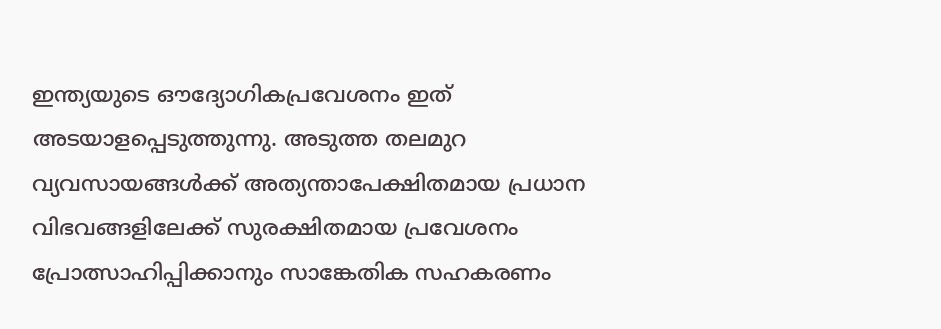ഇന്ത്യയുടെ ഔദ്യോഗികപ്രവേശനം ഇത് അടയാളപ്പെടുത്തുന്നു. അടുത്ത തലമുറ വ്യവസായങ്ങൾക്ക് അത്യന്താപേക്ഷിതമായ പ്രധാന വിഭവങ്ങളിലേക്ക് സുരക്ഷിതമായ പ്രവേശനം പ്രോത്സാഹിപ്പിക്കാനും സാങ്കേതിക സഹകരണം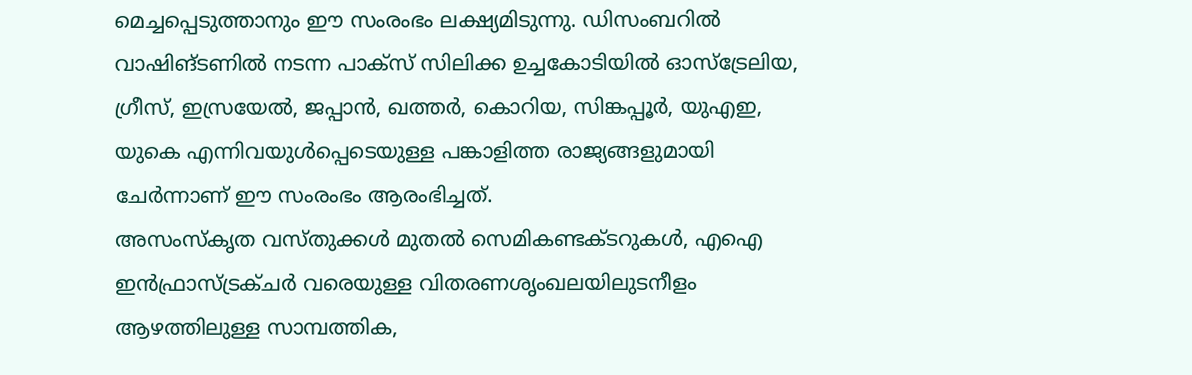മെച്ചപ്പെടുത്താനും ഈ സംരംഭം ലക്ഷ്യമിടുന്നു. ഡിസംബറിൽ വാഷിങ്ടണിൽ നടന്ന പാക്സ് സിലിക്ക ഉച്ചകോടിയിൽ ഓസ്ട്രേലിയ, ഗ്രീസ്, ഇസ്രയേൽ, ജപ്പാൻ, ഖത്തർ, കൊറിയ, സിങ്കപ്പൂർ, യുഎഇ, യുകെ എന്നിവയുൾപ്പെടെയുള്ള പങ്കാളിത്ത രാജ്യങ്ങളുമായി ചേർന്നാണ് ഈ സംരംഭം ആരംഭിച്ചത്.
അസംസ്കൃത വസ്തുക്കൾ മുതൽ സെമികണ്ടക്ടറുകൾ, എഐ ഇൻഫ്രാസ്ട്രക്ചർ വരെയുള്ള വിതരണശൃംഖലയിലുടനീളം ആഴത്തിലുള്ള സാമ്പത്തിക,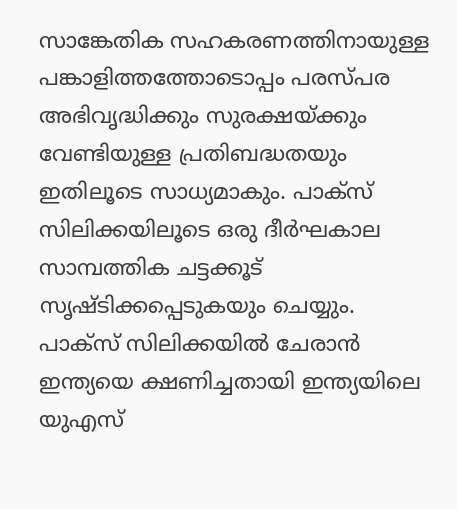സാങ്കേതിക സഹകരണത്തിനായുള്ള പങ്കാളിത്തത്തോടൊപ്പം പരസ്പര അഭിവൃദ്ധിക്കും സുരക്ഷയ്ക്കും വേണ്ടിയുള്ള പ്രതിബദ്ധതയും ഇതിലൂടെ സാധ്യമാകും. പാക്സ് സിലിക്കയിലൂടെ ഒരു ദീർഘകാല സാമ്പത്തിക ചട്ടക്കൂട് സൃഷ്ടിക്കപ്പെടുകയും ചെയ്യും. പാക്സ് സിലിക്കയിൽ ചേരാൻ ഇന്ത്യയെ ക്ഷണിച്ചതായി ഇന്ത്യയിലെ യുഎസ്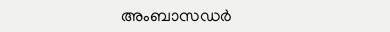അംബാസഡർ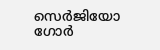സെർജിയോ ഗോർ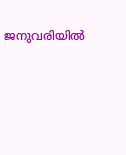ജനുവരിയിൽ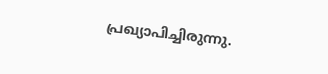പ്രഖ്യാപിച്ചിരുന്നു.